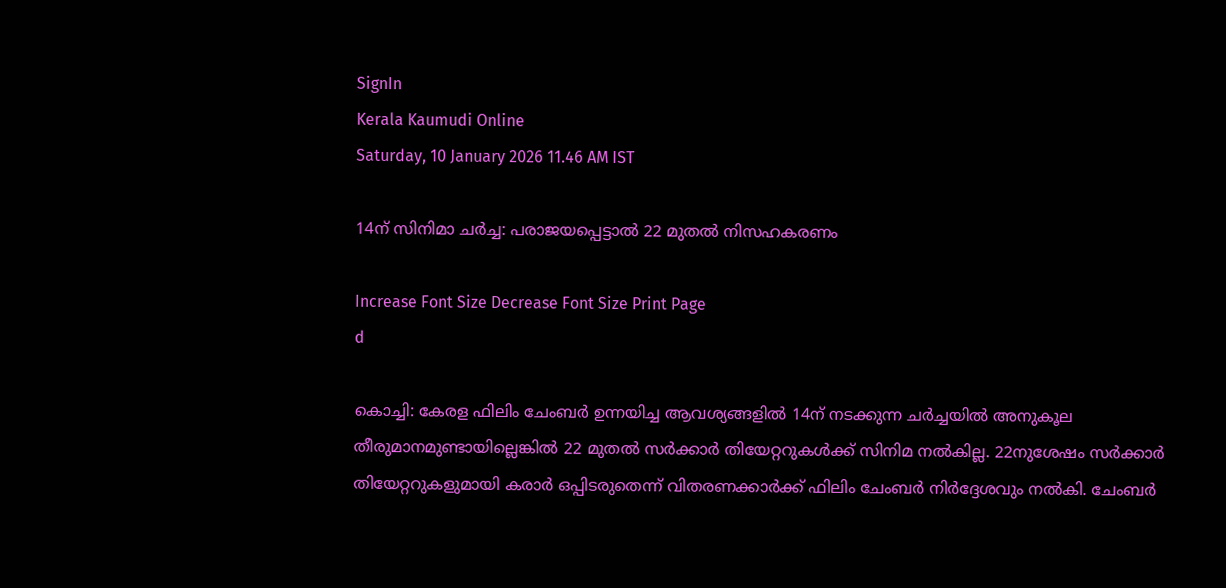SignIn
Kerala Kaumudi Online
Saturday, 10 January 2026 11.46 AM IST

14ന് സിനിമാ ചർച്ച: പരാജയപ്പെട്ടാൽ 22 മുതൽ നിസഹകരണം

Increase Font Size Decrease Font Size Print Page
d

കൊച്ചി: കേരള ഫിലിം ചേംബർ ഉന്നയിച്ച ആവശ്യങ്ങളിൽ 14ന് നടക്കുന്ന ചർച്ചയിൽ അനുകൂല തീരുമാനമുണ്ടായില്ലെങ്കിൽ 22 മുതൽ സർക്കാർ തിയേറ്ററുകൾക്ക് സിനിമ നൽകില്ല. 22നുശേഷം സർക്കാർ തിയേറ്ററുകളുമായി കരാർ ഒപ്പിടരുതെന്ന് വിതരണക്കാർക്ക് ഫിലിം ചേംബർ നിർദ്ദേശവും നൽകി. ചേംബർ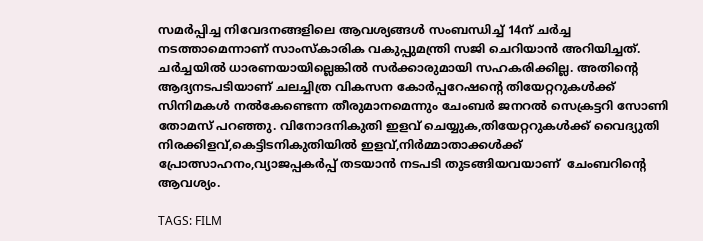സമർപ്പിച്ച നിവേദനങ്ങളിലെ ആവശ്യങ്ങൾ സംബന്ധിച്ച് 14ന് ചർച്ച നടത്താമെന്നാണ് സാംസ്‌കാരിക വകുപ്പുമന്ത്രി സജി ചെറിയാൻ അറിയിച്ചത്. ചർച്ചയിൽ ധാരണയായില്ലെങ്കിൽ സർക്കാരുമായി സഹകരിക്കില്ല. അതിന്റെ ആദ്യനടപടിയാണ് ചലച്ചിത്ര വികസന കോർപ്പറേഷന്റെ തിയേറ്ററുകൾക്ക് സിനിമകൾ നൽകേണ്ടെന്ന തീരുമാനമെന്നും ചേംബർ ജനറൽ സെക്രട്ടറി സോണി തോമസ് പറഞ്ഞു. വിനോദനികുതി ഇളവ് ചെയ്യുക,തിയേറ്ററുകൾക്ക് വൈദ്യുതി നിരക്കിളവ്,കെട്ടിടനികുതിയിൽ ഇളവ്,നിർമ്മാതാക്കൾക്ക് പ്രോത്സാഹനം,വ്യാജപ്പകർപ്പ് തടയാൻ നടപടി തുടങ്ങിയവയാണ്  ചേംബറിന്റെ ആവശ്യം.

TAGS: FILM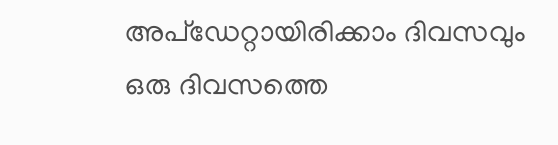അപ്ഡേറ്റായിരിക്കാം ദിവസവും
ഒരു ദിവസത്തെ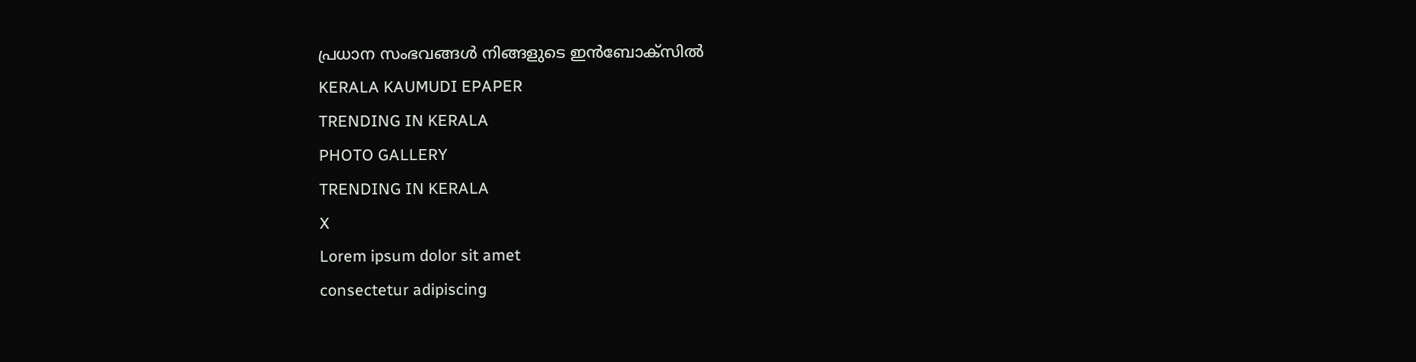പ്രധാന സംഭവങ്ങൾ നിങ്ങളുടെ ഇൻബോക്സിൽ
KERALA KAUMUDI EPAPER
TRENDING IN KERALA
PHOTO GALLERY
TRENDING IN KERALA
X
Lorem ipsum dolor sit amet
consectetur adipiscing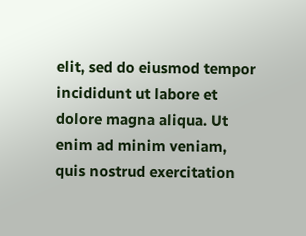elit, sed do eiusmod tempor incididunt ut labore et dolore magna aliqua. Ut enim ad minim veniam, quis nostrud exercitation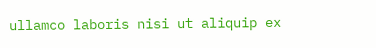ullamco laboris nisi ut aliquip ex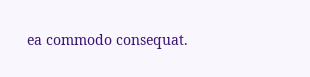ea commodo consequat.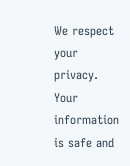We respect your privacy. Your information is safe and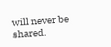will never be shared.